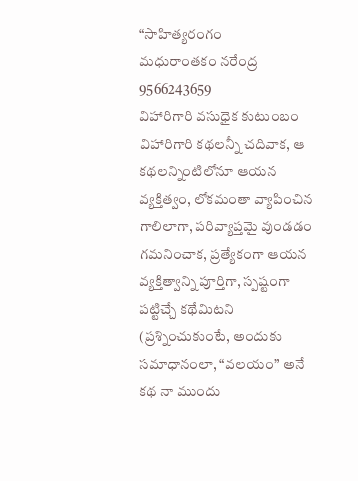“సాహిత్యరంగం
మధురాంతకం నరేంద్ర 9566243659
విహారిగారి వసుధైక కుటుంబం
విహారిగారి కథలన్నీ చదివాక, ఆ కథలన్నింటిలోనూ ఆయన వ్యక్తిత్వం, లోకమంతా వ్యాపించిన గాలిలాగా, పరివ్యాప్తమై వుండడం గమనించాక, ప్రత్యేకంగా ఆయన వ్యక్తిత్వాన్ని పూర్తిగా, స్పష్టంగా పట్టిచ్చే కథేమిటని (ప్రశ్నించుకుంటే, అందుకు సమాధానంలా, “వలయం” అనే కథ నా ముందు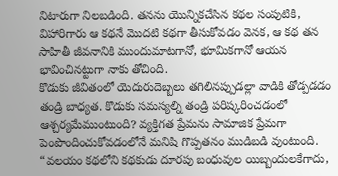నిటారుగా నిలబడింది. తనను యొన్నికచేసిన కథల సంపుటికి, విహారిగారు ఆ కథనే మొదటి కథగా తీసుకోవడం వెనక, ఆ కథ తన సాహితీ జీవనానికి ముందుమాటగానో, భూమికగానో ఆయన భావించినట్టుగా నాకు తోచింది.
కొడుకు జీవితంలో యెదురుదెబ్బలు తగిలినప్పుడల్లా వాడికి తోడ్పడడం తండ్రి బాధ్యత. కొడుకు సమస్యల్ని తండ్రి పరిష్కరించడంలో ఆశ్చర్యమేముంటుంది? వ్యక్తిగత ప్రేమను సామాజిక ప్రేమగా పెంపొందించుకోవడంలోనే మనిషి గొప్పతనం ముడిబడి వుంటుంది. “వలయం కథలోని కథకుడు దూరపు బంధువుల యిబ్బందులకేగాదు,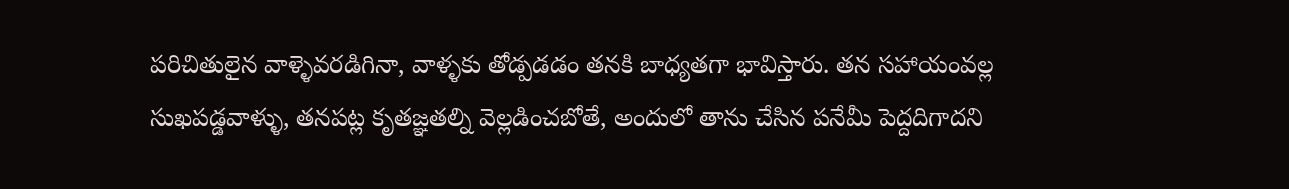పరిచితులైన వాళ్ళెవరడిగినా, వాళ్ళకు తోడ్పడడం తనకి బాధ్యతగా భావిస్తారు. తన సహాయంవల్ల సుఖపడ్డవాళ్ళు, తనపట్ల కృతజ్ఞతల్ని వెల్లడించబోతే, అందులో తాను చేసిన పనేమీ పెద్దదిగాదని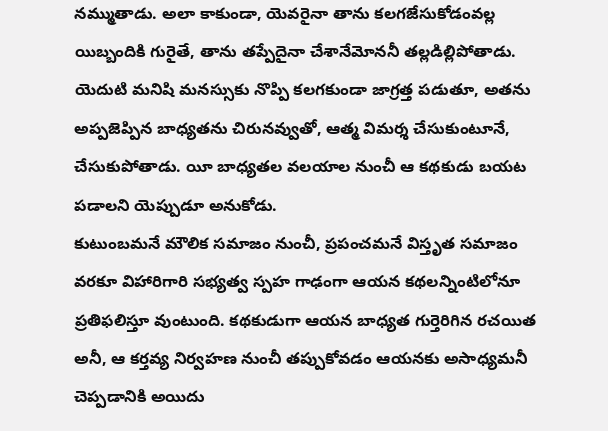నమ్ముతాడు. అలా కాకుండా, యెవరైనా తాను కలగజేసుకోడంవల్ల యిబ్బందికి గురైతే, తాను తప్పేదైనా చేశానేమోననీ తల్లడిల్లిపోతాడు. యెదుటి మనిషి మనస్సుకు నొప్పి కలగకుండా జాగ్రత్త పడుతూ, అతను అప్పజెప్పిన బాధ్యతను చిరునవ్వుతో, ఆత్మ విమర్శ చేసుకుంటూనే, చేసుకుపోతాడు. యీ బాధ్యతల వలయాల నుంచీ ఆ కథకుడు బయట పడాలని యెప్పుడూ అనుకోడు.
కుటుంబమనే మౌలిక సమాజం నుంచీ, ప్రపంచమనే విస్తృత సమాజం వరకూ విహారిగారి సభ్యత్వ స్పహ గాఢంగా ఆయన కథలన్నింటిలోనూ ప్రతిఫలిస్తూ వుంటుంది. కథకుడుగా ఆయన బాధ్యత గుర్తెరిగిన రచయిత అనీ, ఆ కర్తవ్య నిర్వహణ నుంచీ తప్పుకోవడం ఆయనకు అసాధ్యమనీ చెప్పడానికి అయిదు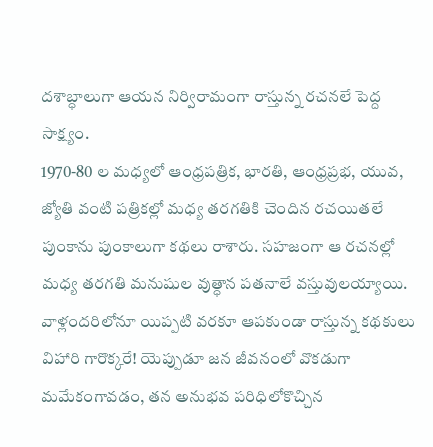దశాబ్ధాలుగా ఆయన నిర్విరామంగా రాస్తున్న రచనలే పెద్ద సాక్ష్యం.
1970-80 ల మధ్యలో ఆంధ్రపత్రిక, భారతి, ఆంధ్రప్రభ, యువ, జ్యోతి వంటి పత్రికల్లో మధ్య తరగతికి చెందిన రచయితలే పుంకాను పుంకాలుగా కథలు రాశారు. సహజంగా ఆ రచనల్లో మధ్య తరగతి మనుషుల వుత్ధాన పతనాలే వస్తువులయ్యాయి. వాళ్లందరిలోనూ యిప్పటి వరకూ ఆపకుండా రాస్తున్న కథకులు విహారి గారొక్కరే! యెప్పుడూ జన జీవనంలో వొకడుగా మమేకంగావడం, తన అనుభవ పరిధిలోకొచ్చిన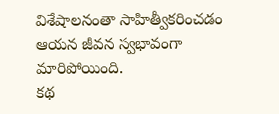విశేషాలనంతా సాహిత్వీకరించడం ఆయన జీవన స్వభావంగా మారిపోయింది.
కథ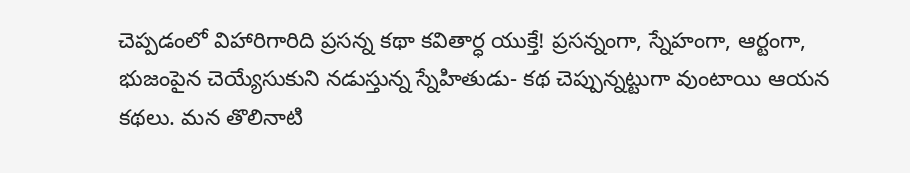చెప్పడంలో విహారిగారిది ప్రసన్న కథా కవితార్ధ యుక్తే! ప్రసన్నంగా, స్నేహంగా, ఆర్టంగా, భుజంపైన చెయ్యేసుకుని నడుస్తున్న స్నేహితుడు- కథ చెప్పున్నట్టుగా వుంటాయి ఆయన కథలు. మన తొలినాటి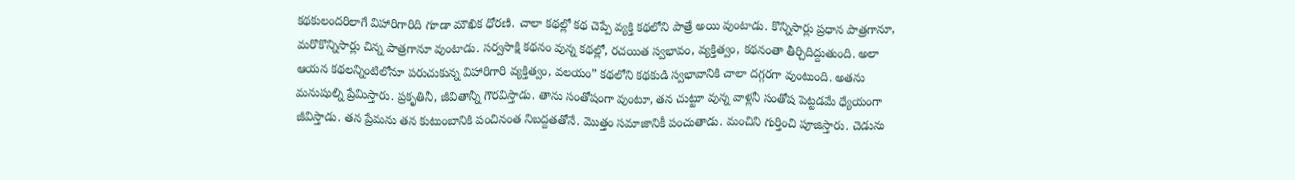కథకులందరిలాగే విహారిగారిది గూడా మౌఖిక ధోరణి. చాలా కథల్లో కథ చెప్పే వ్యక్తి కథలోని పాత్రే అయి వుంటాడు. కొన్నిసార్లు ప్రధాన పాత్రగానూ, మరొకొన్నిసార్లు చిన్న పాత్రగానూ వుంటాడు. సర్వసాక్షి కథనం వున్న కథల్లో, రచయిత స్వభావం, వ్యక్తిత్వం, కథనంతా తీర్చిదిద్దుతుంది. అలా ఆయన కథలన్నింటిలోనూ పరుచుకున్న విహారిగారి వ్యక్తిత్వం, వలయం” కథలోని కథకుడి స్వభావానికి చాలా దగ్గరగా వుంటుంది. అతను మనుషుల్ని ప్రేమిస్తారు. ప్రకృతినీ, జీవితాన్నీ గౌరవిస్తాడు. తాను సంతోషంగా వుంటూ, తన చుట్టూ వున్న వాళ్లనీ సంతోష పెట్టడమే ధ్యేయంగా జీవిస్తాడు. తన ప్రేమను తన కుటుంబానికి పంచినంత నిబద్దతతోనే. మొత్తం సమాజానికీ పంచుతాడు. మంచిని గుర్తించి పూజిస్తారు. చెడును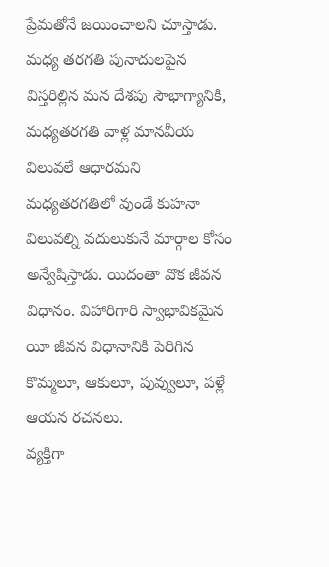ప్రేమతోనే జయించాలని చూస్తాడు. మధ్య తరగతి పునాదులపైన విస్తరిల్లిన మన దేశపు సౌభాగ్యానికి, మధ్యతరగతి వాళ్ల మానవీయ విలువలే ఆధారమని మధ్యతరగతిలో వుండే కుహనా విలువల్ని వదులుకునే మార్గాల కోసం అన్వేషిస్తాడు. యిదంతా వొక జీవన విధానం. విహారిగారి స్వాభావికమైన యీ జీవన విధానానికి పెరిగిన కొమ్మలూ, ఆకులూ, పువ్వులూ, పళ్లే ఆయన రచనలు.
వ్యక్తిగా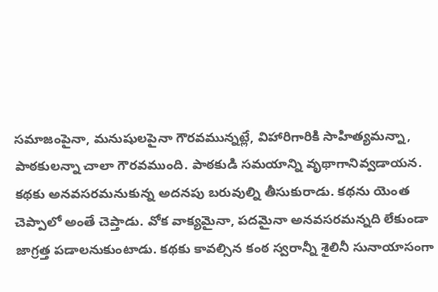సమాజంపైనా, మనుషులపైనా గౌరవమున్నట్లే, విహారిగారికి సాహిత్యమన్నా, పాఠకులన్నా చాలా గౌరవముంది. పాఠకుడి సమయాన్ని వృథాగానివ్వడాయన. కథకు అనవసరమనుకున్న అదనపు బరువుల్ని తీసుకురాడు. కథను యెంత చెప్పాలో అంతే చెప్తాడు. వోక వాక్యమైనా, పదమైనా అనవసరమన్నది లేకుండా జాగ్రత్త పడాలనుకుంటాడు. కథకు కావల్సిన కంఠ స్వరాన్నీ శైలినీ సునాయాసంగా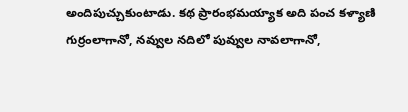అందిపుచ్చుకుంటాడు. కథ ప్రారంభమయ్యాక అది పంచ కళ్యాణి గుర్రంలాగానో, నవ్వుల నదిలో పువ్వుల నావలాగానో,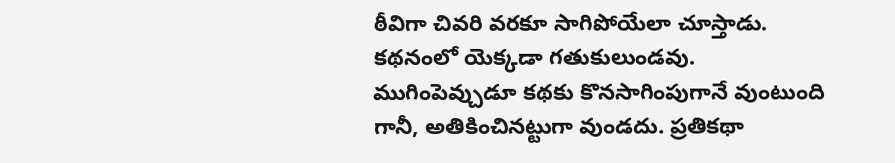ఠీవిగా చివరి వరకూ సాగిపోయేలా చూస్తాడు. కథనంలో యెక్కడా గతుకులుండవు. ముగింపెవ్చుడూ కథకు కొనసాగింపుగానే వుంటుంది గానీ, అతికించినట్టుగా వుండదు. ప్రతికథా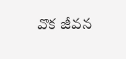వొక జీవన